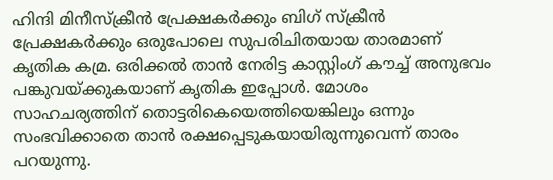ഹിന്ദി മിനീസ്‌ക്രീന്‍ പ്രേക്ഷകര്‍ക്കും ബിഗ് സ്‌ക്രീന്‍ പ്രേക്ഷകര്‍ക്കും ഒരുപോലെ സുപരിചിതയായ താരമാണ് കൃതിക കമ്ര. ഒരിക്കൽ താന്‍ നേരിട്ട കാസ്റ്റിംഗ് കൗച്ച് അനുഭവം പങ്കുവയ്ക്കുകയാണ് കൃതിക ഇപ്പോള്‍. മോശം സാഹചര്യത്തിന് തൊട്ടരികെയെത്തിയെങ്കിലും ഒന്നും സംഭവിക്കാതെ താന്‍ രക്ഷപ്പെടുകയായിരുന്നുവെന്ന് താരം പറയുന്നു.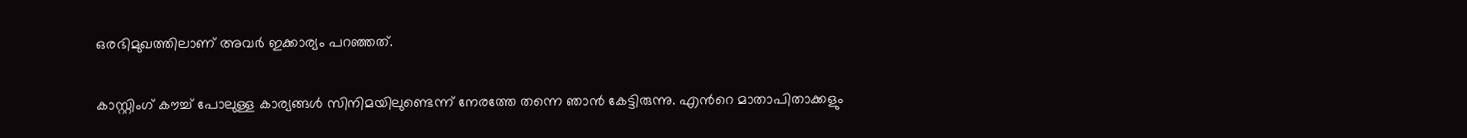ഒരഭിമുഖത്തിലാണ് അവര്‍ ഇക്കാര്യം പറഞ്ഞത്.

കാസ്റ്റിംഗ് കൗച്ച് പോലുള്ള കാര്യങ്ങൾ സിനിമയിലുണ്ടെന്ന് നേരത്തേ തന്നെ ഞാൻ കേട്ടിരുന്നു. എന്‍റെ മാതാപിതാക്കളും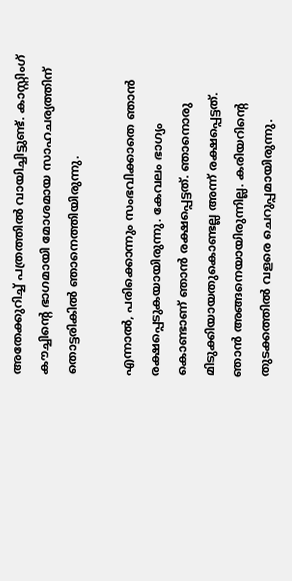അതേക്കുറിച്ച് പത്രത്തിൽ വായിച്ചിട്ടുണ്ട്. കാസ്റ്റിംഗ് കൗച്ചിന്‍റെ ഭാഗമായി മോശമായ സാഹചര്യത്തിന് തൊട്ടരികിൽ ഞാനെത്തിയിരുന്നു.

എന്നാൽ, പരിക്കൊന്നും സംഭവിക്കാതെ ഞാൻ രക്ഷപ്പെടുകയായിരുന്നു. കേവലം ഭാഗ്യം കൊണ്ടാണ് ഞാൻ രക്ഷപ്പെട്ടത്. ഞാനൊരു മിടുക്കിയായതുകൊണ്ടല്ല അന്ന് രക്ഷപ്പെട്ടത്. ഞാൻ അങ്ങനെയായിരുന്നില്ല. കരിയറിന്‍റെ തുടക്കത്തിൽ വളരെ ചെറുപ്പമായിരുന്നു.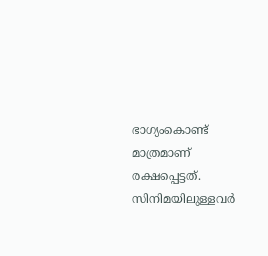ഭാഗ്യംകൊണ്ട് മാത്രമാണ് രക്ഷപ്പെട്ടത്. സിനിമയിലുള്ളവർ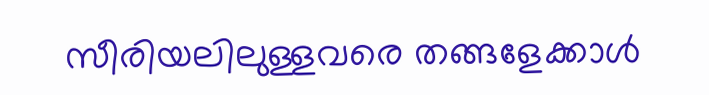സീരിയലിലുള്ളവരെ തങ്ങളേക്കാൾ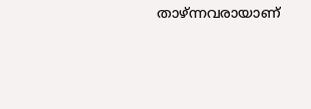താഴ്ന്നവരായാണ്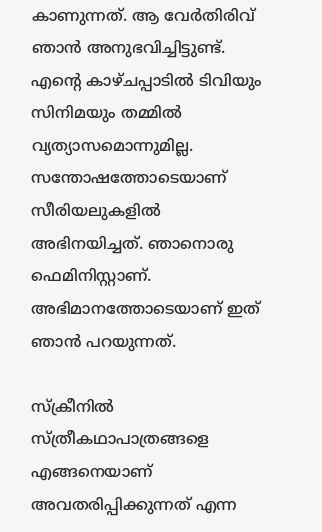കാണുന്നത്. ആ വേർതിരിവ് ഞാൻ അനുഭവിച്ചിട്ടുണ്ട്. എന്‍റെ കാഴ്ചപ്പാടിൽ ടിവിയും സിനിമയും തമ്മിൽ വ്യത്യാസമൊന്നുമില്ല. സന്തോഷത്തോടെയാണ് സീരിയലുകളിൽ അഭിനയിച്ചത്. ഞാനൊരു ഫെമിനിസ്റ്റാണ്. അഭിമാനത്തോടെയാണ് ഇത് ഞാൻ പറയുന്നത്.

സ്‌ക്രീനിൽ സ്ത്രീകഥാപാത്രങ്ങളെ എങ്ങനെയാണ് അവതരിപ്പിക്കുന്നത് എന്ന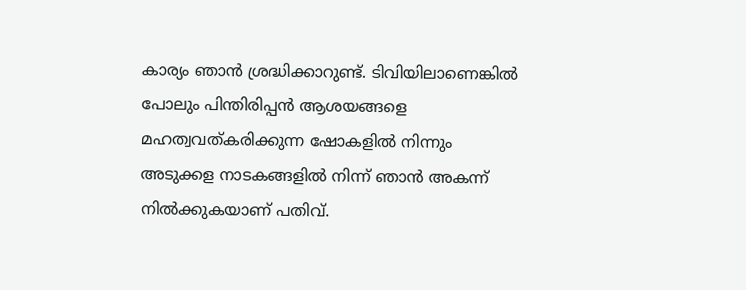കാര്യം ഞാൻ ശ്രദ്ധിക്കാറുണ്ട്. ടിവിയിലാണെങ്കിൽ പോലും പിന്തിരിപ്പൻ ആശയങ്ങളെ മഹത്വവത്കരിക്കുന്ന ഷോകളിൽ നിന്നും അടുക്കള നാടകങ്ങളിൽ നിന്ന് ഞാൻ അകന്ന് നിൽക്കുകയാണ് പതിവ്.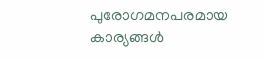പുരോഗമനപരമായ കാര്യങ്ങൾ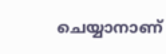ചെയ്യാനാണ്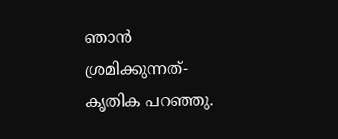ഞാൻ ശ്രമിക്കുന്നത്- കൃതിക പറഞ്ഞു.